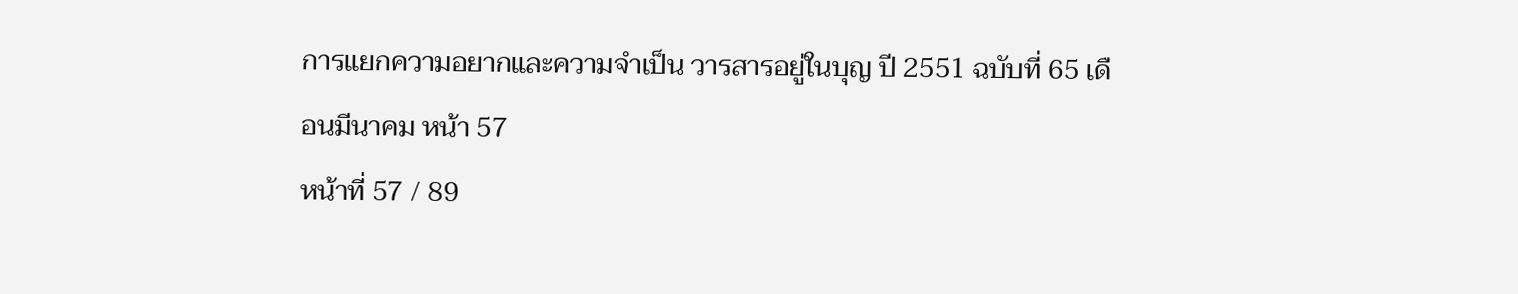การแยกความอยากและความจำเป็น วารสารอยู่ในบุญ ปี 2551 ฉบับที่ 65 เดือนมีนาคม หน้า 57
หน้าที่ 57 / 89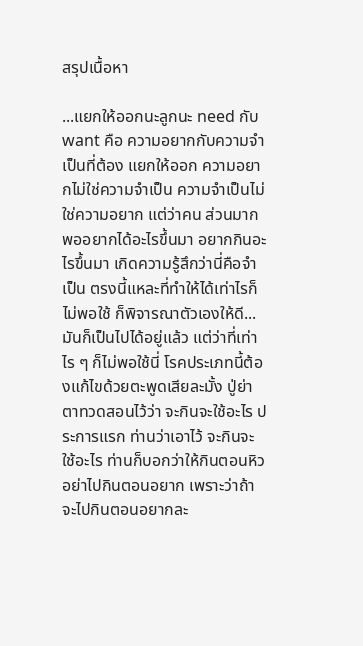สรุปเนื้อหา

...แยกให้ออกนะลูกนะ need กับ want คือ ความอยากกับความจำเป็นที่ต้อง แยกให้ออก ความอยากไม่ใช่ความจำเป็น ความจำเป็นไม่ใช่ความอยาก แต่ว่าคน ส่วนมากพออยากได้อะไรขึ้นมา อยากกินอะไรขึ้นมา เกิดความรู้สึกว่านี่คือจำเป็น ตรงนี้แหละที่ทำให้ได้เท่าไรก็ไม่พอใช้ ก็พิจารณาตัวเองให้ดี... มันก็เป็นไปได้อยู่แล้ว แต่ว่าที่เท่าไร ๆ ก็ไม่พอใช้นี่ โรคประเภทนี้ต้องแก้ไขด้วยตะพูดเสียละมั้ง ปู่ย่า ตาทวดสอนไว้ว่า จะกินจะใช้อะไร ประการแรก ท่านว่าเอาไว้ จะกินจะใช้อะไร ท่านก็บอกว่าให้กินตอนหิว อย่าไปกินตอนอยาก เพราะว่าถ้าจะไปกินตอนอยากละ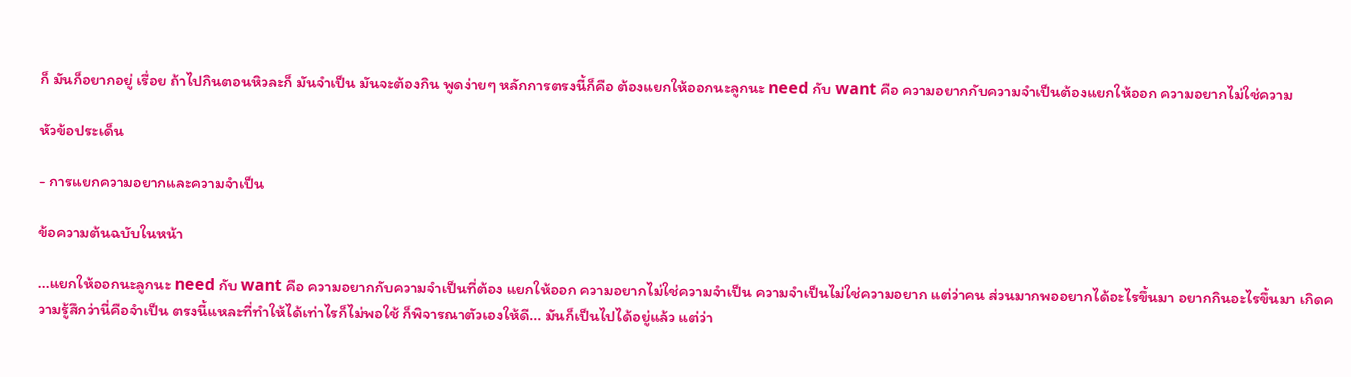ก็ มันก็อยากอยู่ เรื่อย ถ้าไปกินตอนหิวละก็ มันจำเป็น มันจะต้องกิน พูดง่ายๆ หลักการตรงนี้ก็คือ ต้องแยกให้ออกนะลูกนะ need กับ want คือ ความอยากกับความจำเป็นต้องแยกให้ออก ความอยากไม่ใช่ความ

หัวข้อประเด็น

- การแยกความอยากและความจำเป็น

ข้อความต้นฉบับในหน้า

...แยกให้ออกนะลูกนะ need กับ want คือ ความอยากกับความจำเป็นที่ต้อง แยกให้ออก ความอยากไม่ใช่ความจำเป็น ความจำเป็นไม่ใช่ความอยาก แต่ว่าคน ส่วนมากพออยากได้อะไรขึ้นมา อยากกินอะไรขึ้นมา เกิดความรู้สึกว่านี่คือจำเป็น ตรงนี้แหละที่ทำให้ได้เท่าไรก็ไม่พอใช้ ก็พิจารณาตัวเองให้ดี... มันก็เป็นไปได้อยู่แล้ว แต่ว่า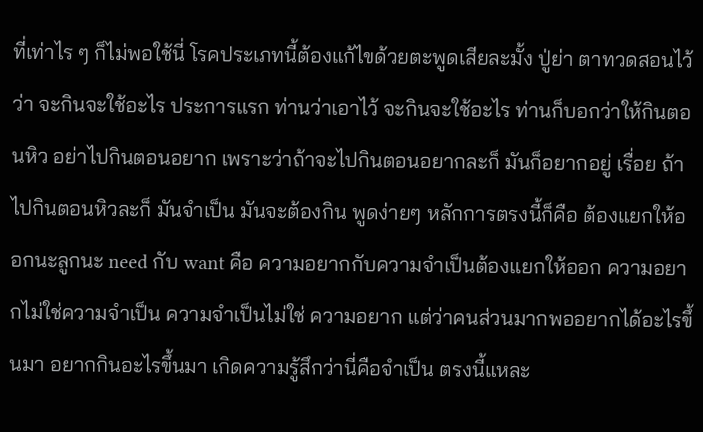ที่เท่าไร ๆ ก็ไม่พอใช้นี่ โรคประเภทนี้ต้องแก้ไขด้วยตะพูดเสียละมั้ง ปู่ย่า ตาทวดสอนไว้ว่า จะกินจะใช้อะไร ประการแรก ท่านว่าเอาไว้ จะกินจะใช้อะไร ท่านก็บอกว่าให้กินตอนหิว อย่าไปกินตอนอยาก เพราะว่าถ้าจะไปกินตอนอยากละก็ มันก็อยากอยู่ เรื่อย ถ้าไปกินตอนหิวละก็ มันจำเป็น มันจะต้องกิน พูดง่ายๆ หลักการตรงนี้ก็คือ ต้องแยกให้ออกนะลูกนะ need กับ want คือ ความอยากกับความจำเป็นต้องแยกให้ออก ความอยากไม่ใช่ความจำเป็น ความจำเป็นไม่ใช่ ความอยาก แต่ว่าคนส่วนมากพออยากได้อะไรขึ้นมา อยากกินอะไรขึ้นมา เกิดความรู้สึกว่านี่คือจําเป็น ตรงนี้แหละ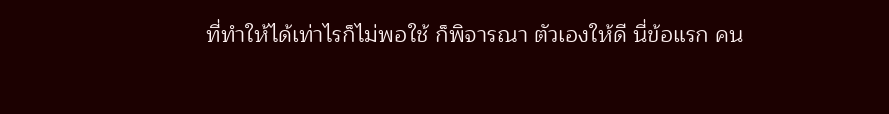ที่ทำให้ได้เท่าไรก็ไม่พอใช้ ก็พิจารณา ตัวเองให้ดี นี่ข้อแรก คน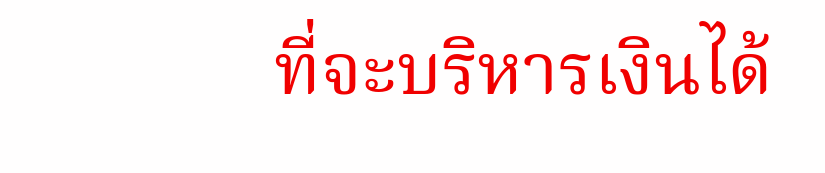ที่จะบริหารเงินได้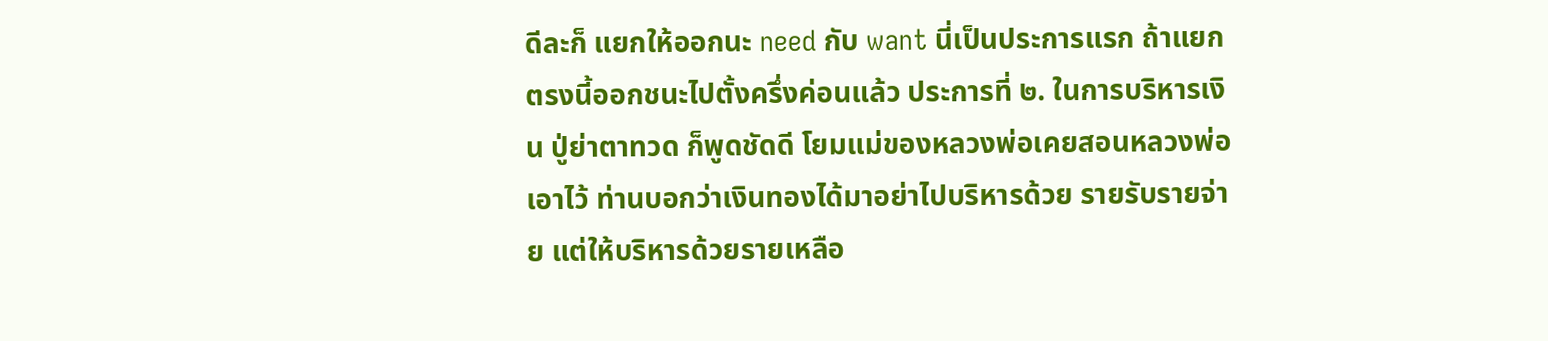ดีละก็ แยกให้ออกนะ need กับ want นี่เป็นประการแรก ถ้าแยกตรงนี้ออกชนะไปตั้งครึ่งค่อนแล้ว ประการที่ ๒. ในการบริหารเงิน ปู่ย่าตาทวด ก็พูดชัดดี โยมแม่ของหลวงพ่อเคยสอนหลวงพ่อ เอาไว้ ท่านบอกว่าเงินทองได้มาอย่าไปบริหารด้วย รายรับรายจ่าย แต่ให้บริหารด้วยรายเหลือ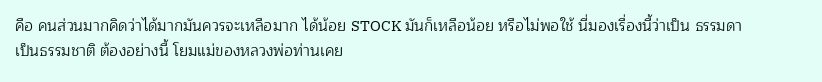คือ คนส่วนมากคิดว่าได้มากมันควรจะเหลือมาก ได้น้อย STOCK มันก็เหลือน้อย หรือไม่พอใช้ นี่มองเรื่องนี้ว่าเป็น ธรรมดา เป็นธรรมชาติ ต้องอย่างนี้ โยมแม่ของหลวงพ่อท่านเคย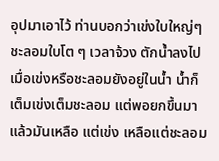อุปมาเอาไว้ ท่านบอกว่าเข่งใบใหญ่ๆ ชะลอมใบโต ๆ เวลาจ้วง ตักน้ำลงไป เมื่อเข่งหรือชะลอมยังอยู่ในน้ำ น้ำก็ เต็มเข่งเต็มชะลอม แต่พอยกขึ้นมาแล้วมันเหลือ แต่เข่ง เหลือแต่ชะลอม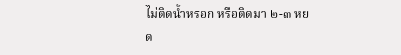ไม่ติดน้ำหรอก หรือติดมา ๒-๓ หยด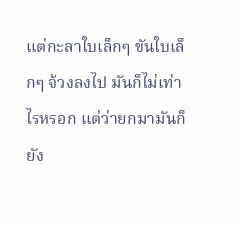แต่กะลาใบเล็กๆ ขันใบเล็กๆ จ้วงลงไป มันก็ไม่เท่าไรหรอก แต่ว่ายกมามันก็ยัง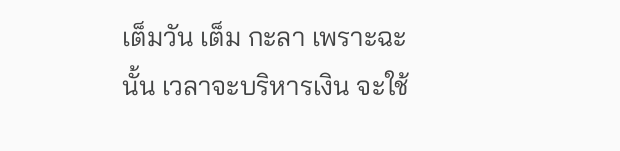เต็มวัน เต็ม กะลา เพราะฉะนั้น เวลาจะบริหารเงิน จะใช้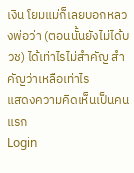เงิน โยมแม่ก็เลยบอกหลวงพ่อว่า (ตอนนั้นยังไม่ได้บวช) ได้เท่าไรไม่สำคัญ สำคัญว่าเหลือเท่าไร
แสดงความคิดเห็นเป็นคนแรก
Login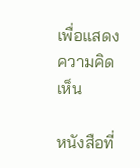เพื่อแสดงความคิดเห็น

หนังสือที่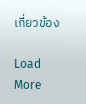เกี่ยวข้อง

Load More